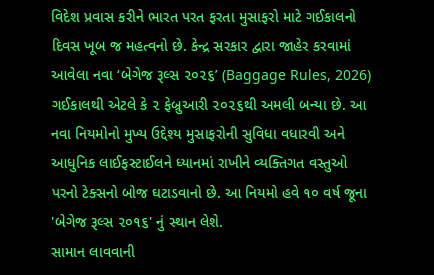વિદેશ પ્રવાસ કરીને ભારત પરત ફરતા મુસાફરો માટે ગઈકાલનો દિવસ ખૂબ જ મહત્વનો છે. કેન્દ્ર સરકાર દ્વારા જાહેર કરવામાં આવેલા નવા ‘બેગેજ રૂલ્સ ૨૦૨૬’ (Baggage Rules, 2026) ગઈકાલથી એટલે કે ૨ ફેબ્રુઆરી ૨૦૨૬થી અમલી બન્યા છે. આ નવા નિયમોનો મુખ્ય ઉદ્દેશ્ય મુસાફરોની સુવિધા વધારવી અને આધુનિક લાઈફસ્ટાઈલને ધ્યાનમાં રાખીને વ્યક્તિગત વસ્તુઓ પરનો ટેક્સનો બોજ ઘટાડવાનો છે. આ નિયમો હવે ૧૦ વર્ષ જૂના 'બેગેજ રૂલ્સ ૨૦૧૬' નું સ્થાન લેશે.
સામાન લાવવાની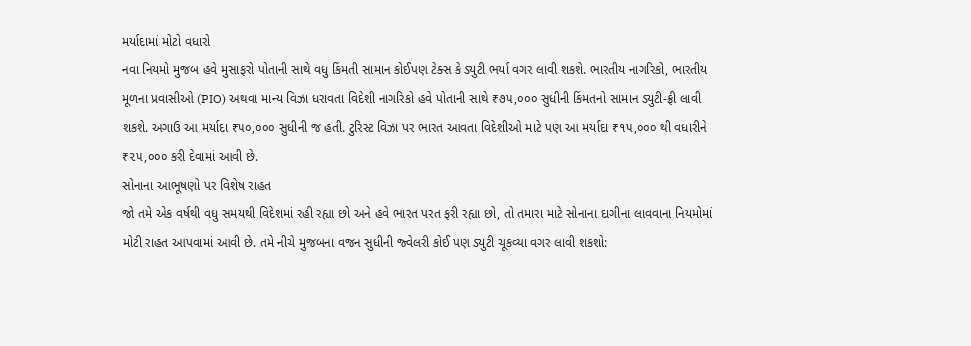મર્યાદામાં મોટો વધારો
નવા નિયમો મુજબ હવે મુસાફરો પોતાની સાથે વધુ કિંમતી સામાન કોઈપણ ટેક્સ કે ડ્યુટી ભર્યા વગર લાવી શકશે. ભારતીય નાગરિકો, ભારતીય મૂળના પ્રવાસીઓ (PIO) અથવા માન્ય વિઝા ધરાવતા વિદેશી નાગરિકો હવે પોતાની સાથે ₹૭૫,૦૦૦ સુધીની કિંમતનો સામાન ડ્યુટી-ફ્રી લાવી શકશે. અગાઉ આ મર્યાદા ₹૫૦,૦૦૦ સુધીની જ હતી. ટુરિસ્ટ વિઝા પર ભારત આવતા વિદેશીઓ માટે પણ આ મર્યાદા ₹૧૫,૦૦૦ થી વધારીને ₹૨૫,૦૦૦ કરી દેવામાં આવી છે.
સોનાના આભૂષણો પર વિશેષ રાહત
જો તમે એક વર્ષથી વધુ સમયથી વિદેશમાં રહી રહ્યા છો અને હવે ભારત પરત ફરી રહ્યા છો, તો તમારા માટે સોનાના દાગીના લાવવાના નિયમોમાં મોટી રાહત આપવામાં આવી છે. તમે નીચે મુજબના વજન સુધીની જ્વેલરી કોઈ પણ ડ્યુટી ચૂકવ્યા વગર લાવી શકશો: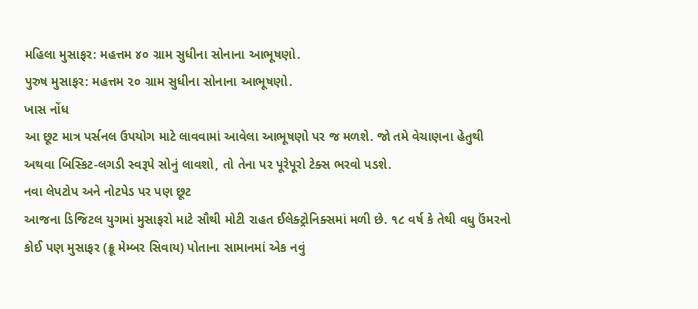મહિલા મુસાફર: મહત્તમ ૪૦ ગ્રામ સુધીના સોનાના આભૂષણો.
પુરુષ મુસાફર: મહત્તમ ૨૦ ગ્રામ સુધીના સોનાના આભૂષણો.
ખાસ નોંધ
આ છૂટ માત્ર પર્સનલ ઉપયોગ માટે લાવવામાં આવેલા આભૂષણો પર જ મળશે. જો તમે વેચાણના હેતુથી અથવા બિસ્કિટ-લગડી સ્વરૂપે સોનું લાવશો, તો તેના પર પૂરેપૂરો ટેક્સ ભરવો પડશે.
નવા લેપટોપ અને નોટપેડ પર પણ છૂટ
આજના ડિજિટલ યુગમાં મુસાફરો માટે સૌથી મોટી રાહત ઈલેક્ટ્રોનિક્સમાં મળી છે. ૧૮ વર્ષ કે તેથી વધુ ઉંમરનો કોઈ પણ મુસાફર (ક્રૂ મેમ્બર સિવાય) પોતાના સામાનમાં એક નવું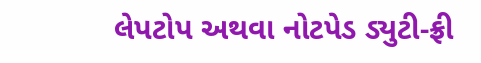લેપટોપ અથવા નોટપેડ ડ્યુટી-ફ્રી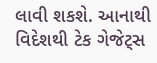લાવી શકશે. આનાથી વિદેશથી ટેક ગેજેટ્સ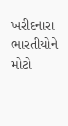ખરીદનારા ભારતીયોને મોટો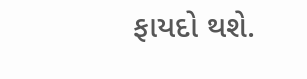ફાયદો થશે.